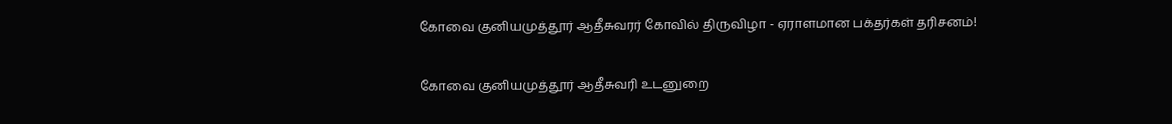கோவை குனியமுத்தூர் ஆதீசுவரர் கோவில் திருவிழா - ஏராளமான பக்தர்கள் தரிசனம்!

கோவை குனியமுத்தூர் ஆதீசுவரி உடனுறை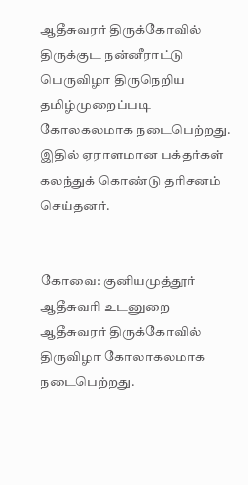ஆதீசுவரர் திருக்கோவில் திருக்குட நன்னீராட்டு பெருவிழா திருநெறிய தமிழ்முறைப்படி கோலகலமாக நடைபெற்றது. இதில் ஏராளமான பக்தர்கள் கலந்துக் கொண்டு தரிசனம் செய்தனர்.


கோவை: குனியமுத்தூர் ஆதீசுவரி உடனுறை ஆதீசுவரர் திருக்கோவில் திருவிழா கோலாகலமாக நடைபெற்றது.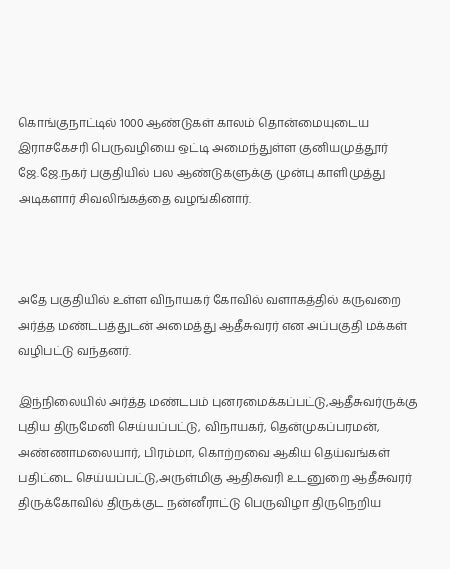கொங்குநாட்டில் 1000 ஆண்டுகள் காலம் தொன்மையுடைய இராசகேசரி பெருவழியை ஒட்டி அமைந்துள்ள குனியமுத்தூர் ஜே.ஜே.நகர் பகுதியில் பல ஆண்டுகளுக்கு முன்பு காளிமுத்து அடிகளார் சிவலிங்கத்தை வழங்கினார்.



அதே பகுதியில் உள்ள விநாயகர் கோவில் வளாகத்தில் கருவறை அர்த்த மண்டபத்துடன் அமைத்து ஆதீசுவரர் என அப்பகுதி மக்கள் வழிபட்டு வந்தனர்.

இந்நிலையில் அர்த்த மண்டபம் புனரமைக்கப்பட்டு,ஆதீசுவர்ருக்கு புதிய திருமேனி செய்யப்பட்டு, விநாயகர், தென்முகப்பரமன், அண்ணாமலையார், பிரம்மா, கொற்றவை ஆகிய தெய்வங்கள் பதிட்டை செய்யப்பட்டு,அருள்மிகு ஆதிசுவரி உடனுறை ஆதீசுவரர் திருக்கோவில் திருக்குட நன்னீராட்டு பெருவிழா திருநெறிய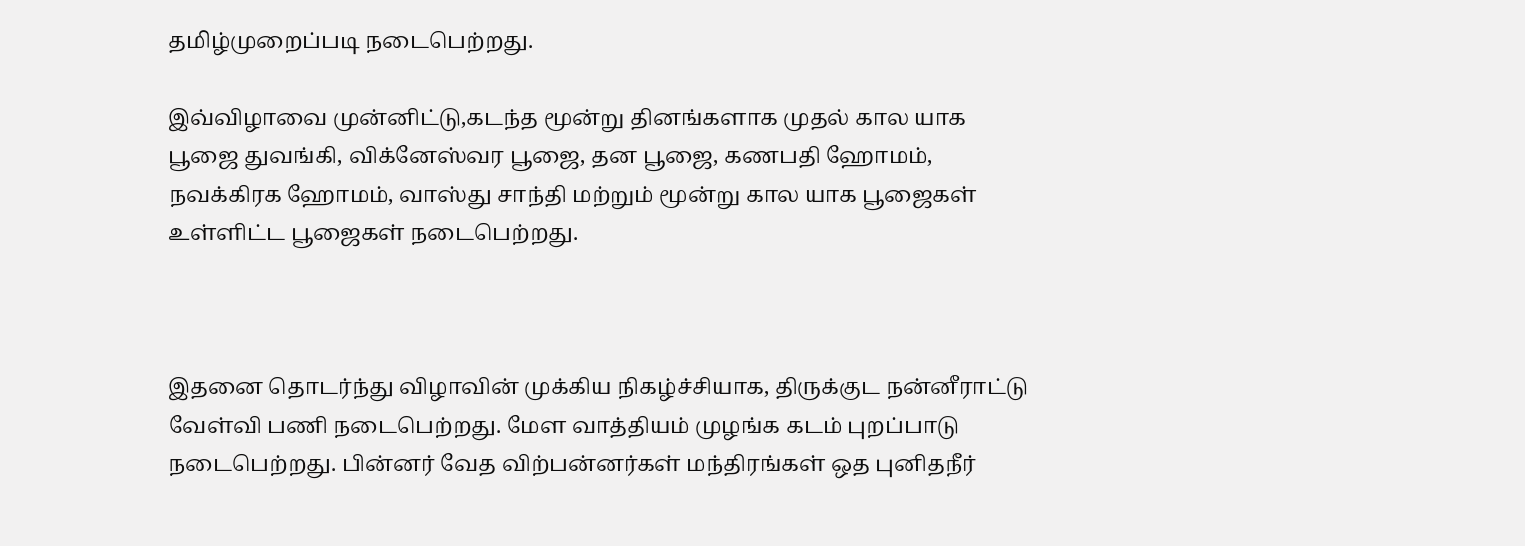தமிழ்முறைப்படி நடைபெற்றது.

இவ்விழாவை முன்னிட்டு,கடந்த மூன்று தினங்களாக முதல் கால யாக பூஜை துவங்கி, விக்னேஸ்வர பூஜை, தன பூஜை, கணபதி ஹோமம், நவக்கிரக ஹோமம், வாஸ்து சாந்தி மற்றும் மூன்று கால யாக பூஜைகள் உள்ளிட்ட பூஜைகள் நடைபெற்றது.



இதனை தொடர்ந்து விழாவின் முக்கிய நிகழ்ச்சியாக, திருக்குட நன்னீராட்டு வேள்வி பணி நடைபெற்றது. மேள வாத்தியம் முழங்க கடம் புறப்பாடு நடைபெற்றது. பின்னர் வேத விற்பன்னர்கள் மந்திரங்கள் ஒத புனிதநீர்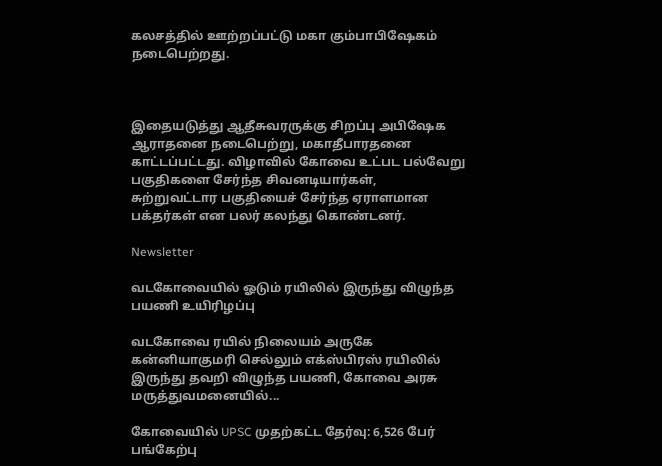கலசத்தில் ஊற்றப்பட்டு மகா கும்பாபிஷேகம் நடைபெற்றது.



இதையடுத்து ஆதீசுவரருக்கு சிறப்பு அபிஷேக ஆராதனை நடைபெற்று, மகாதீபாரதனை காட்டப்பட்டது. விழாவில் கோவை உட்பட பல்வேறு பகுதிகளை சேர்ந்த சிவனடியார்கள், சுற்றுவட்டார பகுதியைச் சேர்ந்த ஏராளமான பக்தர்கள் என பலர் கலந்து கொண்டனர்.

Newsletter

வடகோவையில் ஓடும் ரயிலில் இருந்து விழுந்த பயணி உயிரிழப்பு

வடகோவை ரயில் நிலையம் அருகே கன்னியாகுமரி செல்லும் எக்ஸ்பிரஸ் ரயிலில் இருந்து தவறி விழுந்த பயணி, கோவை அரசு மருத்துவமனையில்...

கோவையில் UPSC முதற்கட்ட தேர்வு: 6,526 பேர் பங்கேற்பு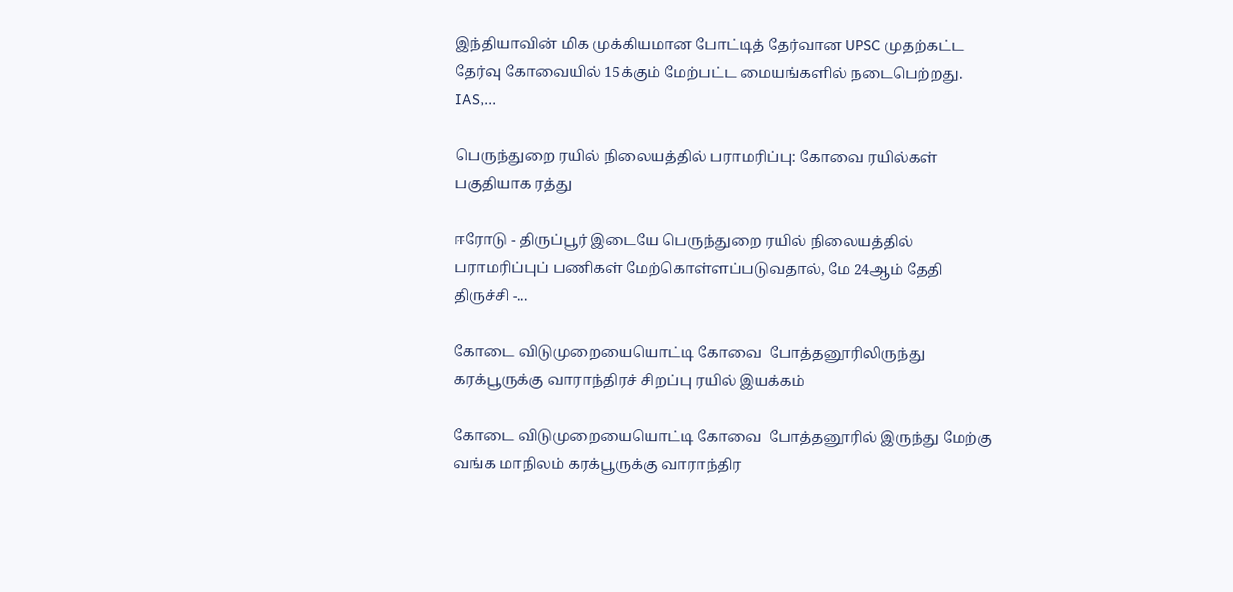இந்தியாவின் மிக முக்கியமான போட்டித் தேர்வான UPSC முதற்கட்ட தேர்வு கோவையில் 15க்கும் மேற்பட்ட மையங்களில் நடைபெற்றது. IAS,...

பெருந்துறை ரயில் நிலையத்தில் பராமரிப்பு: கோவை ரயில்கள் பகுதியாக ரத்து

ஈரோடு - திருப்பூர் இடையே பெருந்துறை ரயில் நிலையத்தில் பராமரிப்புப் பணிகள் மேற்கொள்ளப்படுவதால், மே 24ஆம் தேதி திருச்சி -...

கோடை விடுமுறையையொட்டி கோவை  போத்தனூரிலிருந்து கரக்பூருக்கு வாராந்திரச் சிறப்பு ரயில் இயக்கம்

கோடை விடுமுறையையொட்டி கோவை  போத்தனூரில் இருந்து மேற்கு வங்க மாநிலம் கரக்பூருக்கு வாராந்திர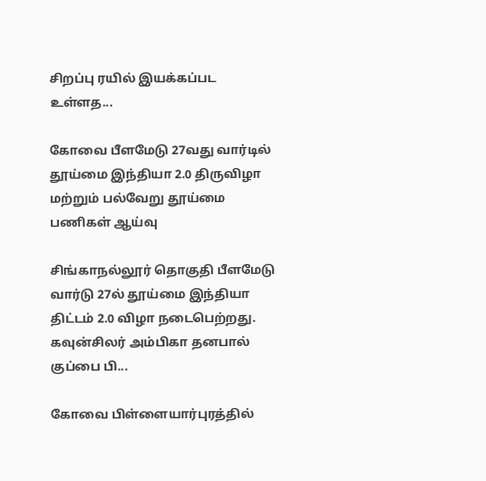சிறப்பு ரயில் இயக்கப்பட உள்ளத...

கோவை பீளமேடு 27வது வார்டில் தூய்மை இந்தியா 2.0 திருவிழா மற்றும் பல்வேறு தூய்மை பணிகள் ஆய்வு

சிங்காநல்லூர் தொகுதி பீளமேடு வார்டு 27ல் தூய்மை இந்தியா திட்டம் 2.0 விழா நடைபெற்றது. கவுன்சிலர் அம்பிகா தனபால் குப்பை பி...

கோவை பிள்ளையார்புரத்தில்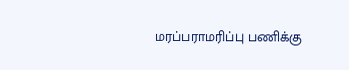மரப்பராமரிப்பு பணிக்கு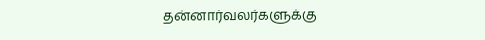தன்னார்வலர்களுக்கு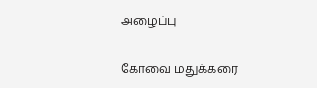அழைப்பு

கோவை மதுக்கரை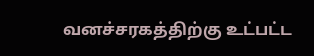வனச்சரகத்திற்கு உட்பட்ட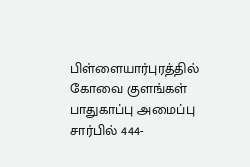பிள்ளையார்புரத்தில் கோவை குளங்கள் பாதுகாப்பு அமைப்பு சார்பில் 444-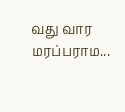வது வார மரப்பராம...